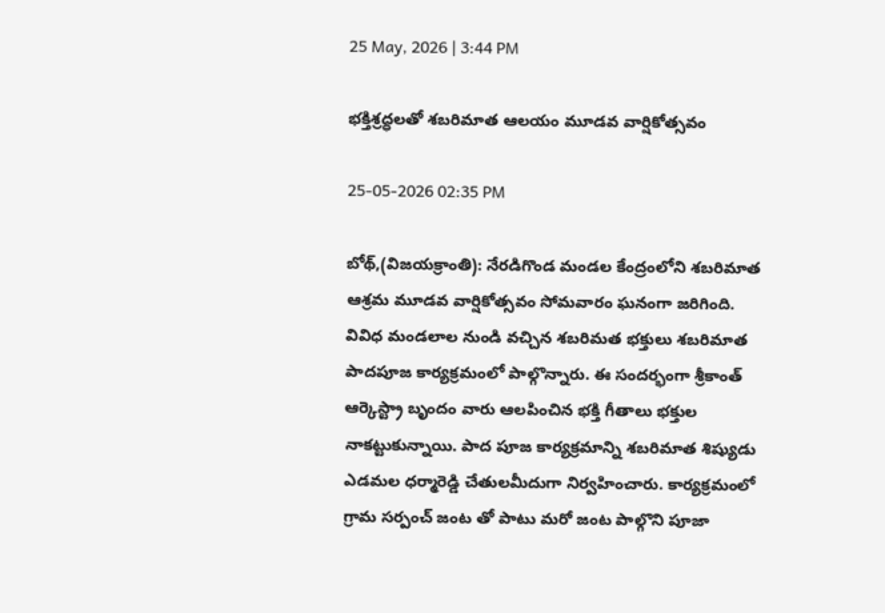25 May, 2026 | 3:44 PM

భక్తిశ్రద్ధలతో శబరిమాత ఆలయం మూడవ వార్షికోత్సవం

25-05-2026 02:35 PM

బోథ్,(విజయక్రాంతి): నేరడిగొండ మండల కేంద్రంలోని శబరిమాత ఆశ్రమ మూడవ వార్షికోత్సవం సోమవారం ఘనంగా జరిగింది. వివిధ మండలాల నుండి వచ్చిన శబరిమత భక్తులు శబరిమాత పాదపూజ కార్యక్రమంలో పాల్గొన్నారు. ఈ సందర్భంగా శ్రీకాంత్ ఆర్కెస్ట్రా బృందం వారు ఆలపించిన భక్తి గీతాలు భక్తుల నాకట్టుకున్నాయి. పాద పూజ కార్యక్రమాన్ని శబరిమాత శిష్యుడు ఎడమల ధర్మారెడ్డి చేతులమీదుగా నిర్వహించారు. కార్యక్రమంలో గ్రామ సర్పంచ్ జంట తో పాటు మరో జంట పాల్గొని పూజా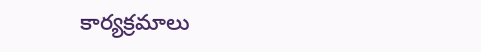కార్యక్రమాలు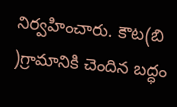నిర్వహించారు. కౌట(బి )గ్రామానికి చెందిన బద్ధం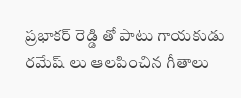ప్రభాకర్ రెడ్డి తో పాటు గాయకుడు రమేష్ లు ఆలపించిన గీతాలు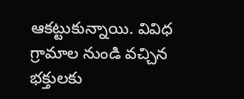ఆకట్టుకున్నాయి. వివిధ గ్రామాల నుండి వచ్చిన భక్తులకు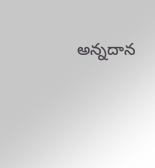అన్నదాన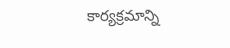కార్యక్రమాన్ని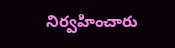నిర్వహించారు